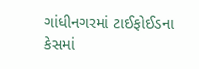ગાંધીનગરમાં ટાઈફોઈડના કેસમાં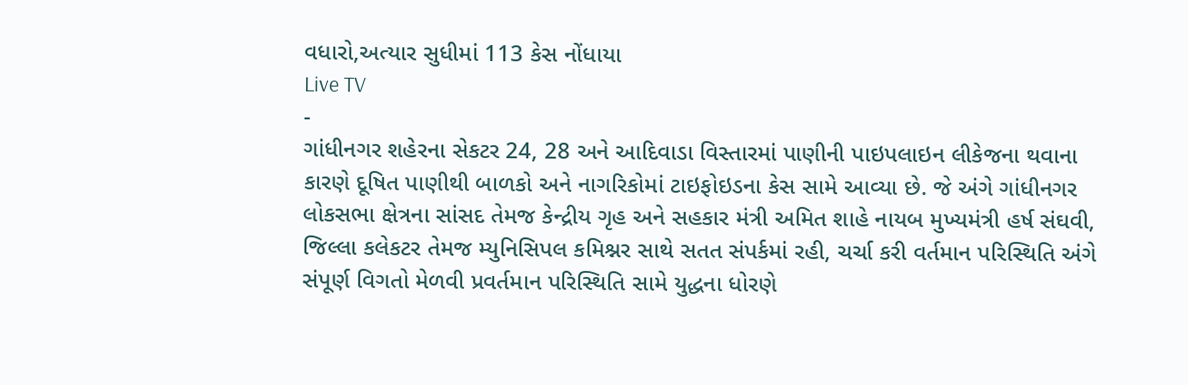વધારો,અત્યાર સુધીમાં 113 કેસ નોંધાયા
Live TV
-
ગાંધીનગર શહેરના સેકટર 24, 28 અને આદિવાડા વિસ્તારમાં પાણીની પાઇપલાઇન લીકેજના થવાના કારણે દૂષિત પાણીથી બાળકો અને નાગરિકોમાં ટાઇફોઇડના કેસ સામે આવ્યા છે. જે અંગે ગાંધીનગર લોકસભા ક્ષેત્રના સાંસદ તેમજ કેન્દ્રીય ગૃહ અને સહકાર મંત્રી અમિત શાહે નાયબ મુખ્યમંત્રી હર્ષ સંઘવી, જિલ્લા કલેકટર તેમજ મ્યુનિસિપલ કમિશ્નર સાથે સતત સંપર્કમાં રહી, ચર્ચા કરી વર્તમાન પરિસ્થિતિ અંગે સંપૂર્ણ વિગતો મેળવી પ્રવર્તમાન પરિસ્થિતિ સામે યુદ્ધના ધોરણે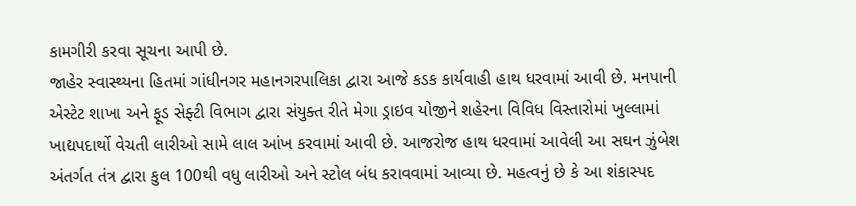કામગીરી કરવા સૂચના આપી છે.
જાહેર સ્વાસ્થ્યના હિતમાં ગાંધીનગર મહાનગરપાલિકા દ્વારા આજે કડક કાર્યવાહી હાથ ધરવામાં આવી છે. મનપાની એસ્ટેટ શાખા અને ફૂડ સેફ્ટી વિભાગ દ્વારા સંયુક્ત રીતે મેગા ડ્રાઇવ યોજીને શહેરના વિવિધ વિસ્તારોમાં ખુલ્લામાં ખાદ્યપદાર્થો વેચતી લારીઓ સામે લાલ આંખ કરવામાં આવી છે. આજરોજ હાથ ધરવામાં આવેલી આ સઘન ઝુંબેશ અંતર્ગત તંત્ર દ્વારા કુલ 100થી વધુ લારીઓ અને સ્ટોલ બંધ કરાવવામાં આવ્યા છે. મહત્વનું છે કે આ શંકાસ્પદ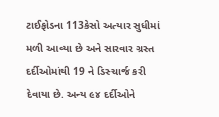ટાઈફોડના 113કેસો અત્યાર સુધીમાં મળી આવ્યા છે અને સારવાર ગ્રસ્ત દર્દીઓમાંથી 19 ને ડિસ્ચાર્જ કરી દેવાયા છે. અન્ય ૯૪ દર્દીઓને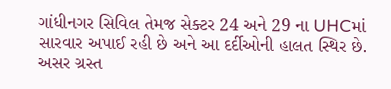ગાંધીનગર સિવિલ તેમજ સેક્ટર 24 અને 29 ના UHCમાં સારવાર અપાઈ રહી છે અને આ દર્દીઓની હાલત સ્થિર છે. અસર ગ્રસ્ત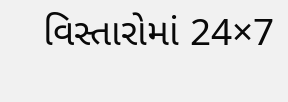વિસ્તારોમાં 24×7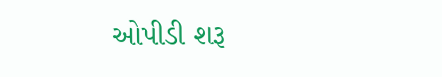ઓપીડી શરૂ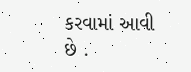કરવામાં આવી છે .